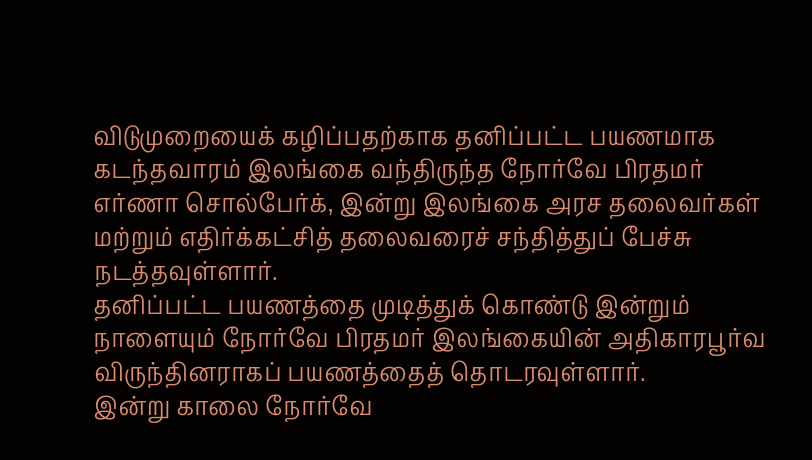விடுமுறையைக் கழிப்பதற்காக தனிப்பட்ட பயணமாக கடந்தவாரம் இலங்கை வந்திருந்த நோர்வே பிரதமர் எர்ணா சொல்பேர்க், இன்று இலங்கை அரச தலைவர்கள் மற்றும் எதிர்க்கட்சித் தலைவரைச் சந்தித்துப் பேச்சு நடத்தவுள்ளார்.
தனிப்பட்ட பயணத்தை முடித்துக் கொண்டு இன்றும் நாளையும் நோர்வே பிரதமர் இலங்கையின் அதிகாரபூர்வ விருந்தினராகப் பயணத்தைத் தொடரவுள்ளார்.
இன்று காலை நோர்வே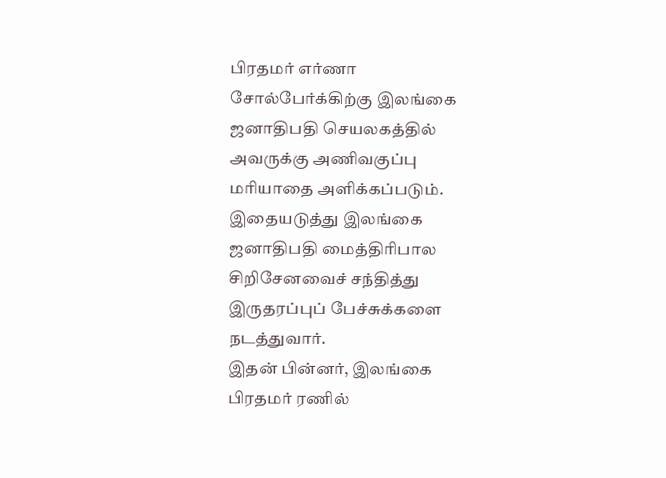பிரதமர் எர்ணா சோல்பேர்க்கிற்கு இலங்கை ஜனாதிபதி செயலகத்தில் அவருக்கு அணிவகுப்பு மரியாதை அளிக்கப்படும்.
இதையடுத்து இலங்கை ஜனாதிபதி மைத்திரிபால சிறிசேனவைச் சந்தித்து இருதரப்புப் பேச்சுக்களை நடத்துவார்.
இதன் பின்னர், இலங்கை பிரதமர் ரணில்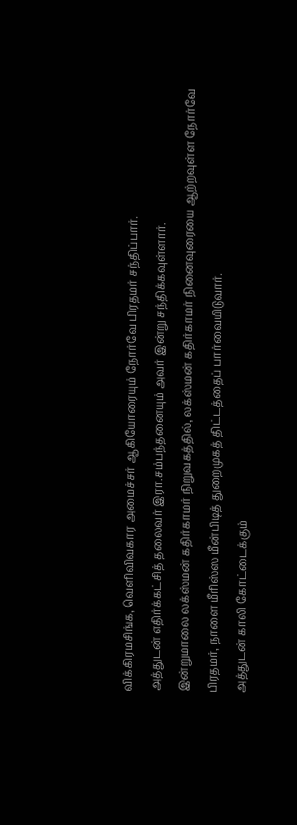விக்கிரமசிங்க, வெளிவிவகார அமைச்சர் ஆகியோரையும் நோர்வே பிரதமர் சந்திப்பார்.
அத்துடன் எதிர்க்கட்சித் தலைவர் இரா.சம்பந்தனையும் அவர் இன்று சந்திக்கவுள்ளார்.
இன்றுமாலை லக்ஸ்மன் கதிர்காமர் நிறுவகத்தில், லக்ஸ்மன் கதிர்காமர் நினைவுரையை ஆற்றவுள்ள நோர்வே பிரதமர், நாளை மீரிஸ்ஸ மீன்பிடித் துறைமுகத் திட்டத்தைப் பார்வையிடுவார்.
அத்துடன் காலி கோட்டைக்கும்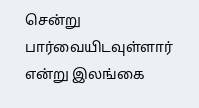சென்று பார்வையிடவுள்ளார் என்று இலங்கை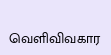வெளிவிவகார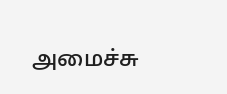அமைச்சு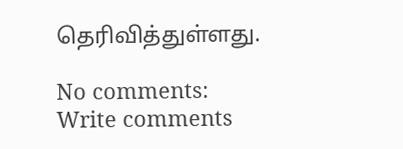தெரிவித்துள்ளது.

No comments:
Write comments